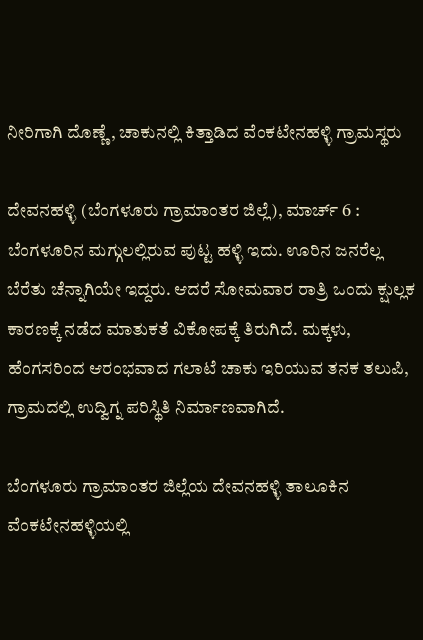ನೀರಿಗಾಗಿ ದೊಣ್ಣೆ, ಚಾಕುನಲ್ಲಿ ಕಿತ್ತಾಡಿದ ವೆಂಕಟೇನಹಳ್ಳಿ ಗ್ರಾಮಸ್ಥರು

ದೇವನಹಳ್ಳಿ (ಬೆಂಗಳೂರು ಗ್ರಾಮಾಂತರ ಜಿಲ್ಲೆ), ಮಾರ್ಚ್ 6 : ಬೆಂಗಳೂರಿನ ಮಗ್ಗುಲಲ್ಲಿರುವ ಪುಟ್ಟ ಹಳ್ಳಿ ಇದು. ಊರಿನ ಜನರೆಲ್ಲ ಬೆರೆತು ಚೆನ್ನಾಗಿಯೇ ಇದ್ದರು. ಆದರೆ ಸೋಮವಾರ ರಾತ್ರಿ ಒಂದು ಕ್ಷುಲ್ಲಕ ಕಾರಣಕ್ಕೆ ನಡೆದ ಮಾತುಕತೆ ವಿಕೋಪಕ್ಕೆ ತಿರುಗಿದೆ. ಮಕ್ಕಳು, ಹೆಂಗಸರಿಂದ ಆರಂಭವಾದ ಗಲಾಟೆ ಚಾಕು ಇರಿಯುವ ತನಕ ತಲುಪಿ, ಗ್ರಾಮದಲ್ಲಿ ಉದ್ವಿಗ್ನ ಪರಿಸ್ಥಿತಿ ನಿರ್ಮಾಣವಾಗಿದೆ.

ಬೆಂಗಳೂರು ಗ್ರಾಮಾಂತರ ಜಿಲ್ಲೆಯ ದೇವನಹಳ್ಳಿ ತಾಲೂಕಿನ ವೆಂಕಟೇನಹಳ್ಳಿಯಲ್ಲಿ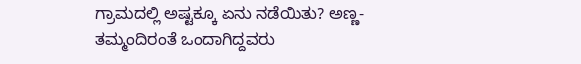ಗ್ರಾಮದಲ್ಲಿ ಅಷ್ಟಕ್ಕೂ ಏನು ನಡೆಯಿತು? ಅಣ್ಣ- ತಮ್ಮಂದಿರಂತೆ ಒಂದಾಗಿದ್ದವರು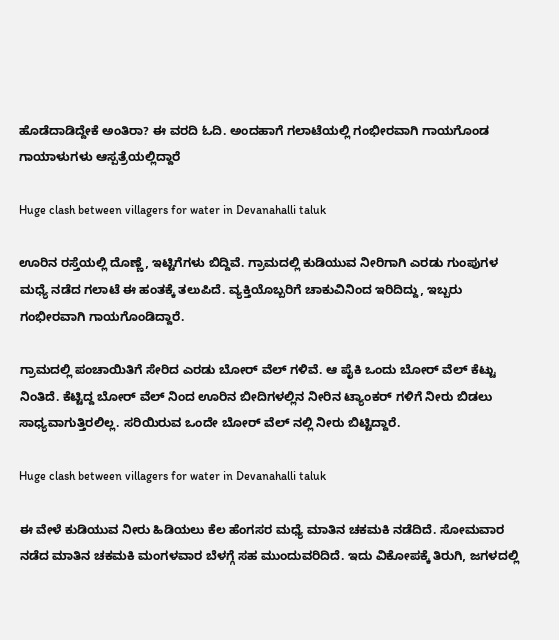ಹೊಡೆದಾಡಿದ್ದೇಕೆ ಅಂತಿರಾ? ಈ ವರದಿ ಓದಿ. ಅಂದಹಾಗೆ ಗಲಾಟೆಯಲ್ಲಿ ಗಂಭೀರವಾಗಿ ಗಾಯಗೊಂಡ ಗಾಯಾಳುಗಳು ಆಸ್ಪತ್ರೆಯಲ್ಲಿದ್ದಾರೆ

Huge clash between villagers for water in Devanahalli taluk

ಊರಿನ ರಸ್ತೆಯಲ್ಲಿ ದೊಣ್ಣೆ, ಇಟ್ಟಿಗೆಗಳು ಬಿದ್ದಿವೆ. ಗ್ರಾಮದಲ್ಲಿ ಕುಡಿಯುವ ನೀರಿಗಾಗಿ ಎರಡು ಗುಂಪುಗಳ ಮಧ್ಯೆ ನಡೆದ ಗಲಾಟೆ ಈ ಹಂತಕ್ಕೆ ತಲುಪಿದೆ. ವ್ಯಕ್ತಿಯೊಬ್ಬರಿಗೆ ಚಾಕುವಿನಿಂದ ಇರಿದಿದ್ದು, ಇಬ್ಬರು ಗಂಭೀರವಾಗಿ ಗಾಯಗೊಂಡಿದ್ದಾರೆ.

ಗ್ರಾಮದಲ್ಲಿ ಪಂಚಾಯಿತಿಗೆ ಸೇರಿದ ಎರಡು ಬೋರ್ ವೆಲ್ ಗಳಿವೆ. ಆ ಪೈಕಿ ಒಂದು ಬೋರ್ ವೆಲ್ ಕೆಟ್ಟು ನಿಂತಿದೆ. ಕೆಟ್ಟಿದ್ದ ಬೋರ್ ವೆಲ್ ನಿಂದ ಊರಿನ ಬೀದಿಗಳಲ್ಲಿನ ನೀರಿನ ಟ್ಯಾಂಕರ್ ಗಳಿಗೆ ನೀರು ಬಿಡಲು ಸಾಧ್ಯವಾಗುತ್ತಿರಲಿಲ್ಲ. ಸರಿಯಿರುವ ಒಂದೇ ಬೋರ್ ವೆಲ್ ನಲ್ಲಿ ನೀರು ಬಿಟ್ಟಿದ್ದಾರೆ.

Huge clash between villagers for water in Devanahalli taluk

ಈ ವೇಳೆ ಕುಡಿಯುವ ನೀರು ಹಿಡಿಯಲು ಕೆಲ ಹೆಂಗಸರ ಮಧ್ಯೆ ಮಾತಿನ ಚಕಮಕಿ ನಡೆದಿದೆ. ಸೋಮವಾರ ನಡೆದ ಮಾತಿನ ಚಕಮಕಿ ಮಂಗಳವಾರ ಬೆಳಗ್ಗೆ ಸಹ ಮುಂದುವರಿದಿದೆ. ಇದು ವಿಕೋಪಕ್ಕೆ ತಿರುಗಿ, ಜಗಳದಲ್ಲಿ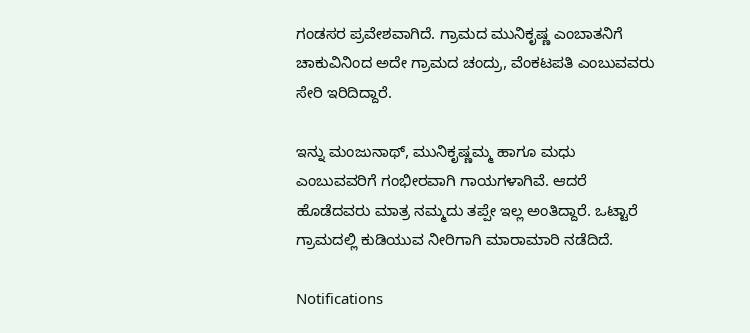ಗಂಡಸರ ಪ್ರವೇಶವಾಗಿದೆ. ಗ್ರಾಮದ ಮುನಿಕೃಷ್ಣ ಎಂಬಾತನಿಗೆ ಚಾಕುವಿನಿಂದ ಅದೇ ಗ್ರಾಮದ ಚಂದ್ರು, ವೆಂಕಟಪತಿ ಎಂಬುವವರು ಸೇರಿ ಇರಿದಿದ್ದಾರೆ.

ಇನ್ನು ಮಂಜುನಾಥ್, ಮುನಿಕೃಷ್ಣಮ್ಮ ಹಾಗೂ ಮಧು ಎಂಬುವವರಿಗೆ ಗಂಭೀರವಾಗಿ ಗಾಯಗಳಾಗಿವೆ. ಆದರೆ ಹೊಡೆದವರು ಮಾತ್ರ ನಮ್ಮದು ತಪ್ಪೇ ಇಲ್ಲ ಅಂತಿದ್ದಾರೆ. ಒಟ್ಟಾರೆ ಗ್ರಾಮದಲ್ಲಿ ಕುಡಿಯುವ ನೀರಿಗಾಗಿ ಮಾರಾಮಾರಿ ನಡೆದಿದೆ.

Notifications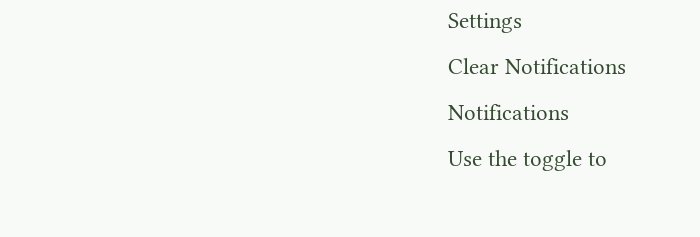Settings
Clear Notifications
Notifications
Use the toggle to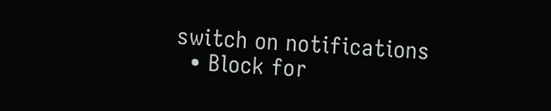switch on notifications
  • Block for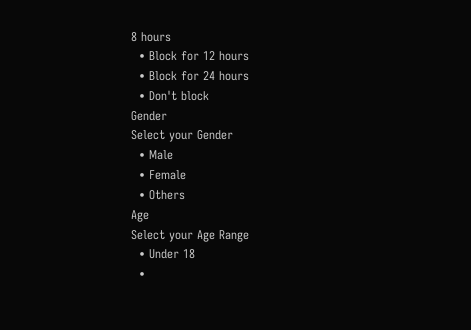8 hours
  • Block for 12 hours
  • Block for 24 hours
  • Don't block
Gender
Select your Gender
  • Male
  • Female
  • Others
Age
Select your Age Range
  • Under 18
  •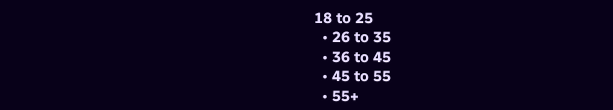18 to 25
  • 26 to 35
  • 36 to 45
  • 45 to 55
  • 55+